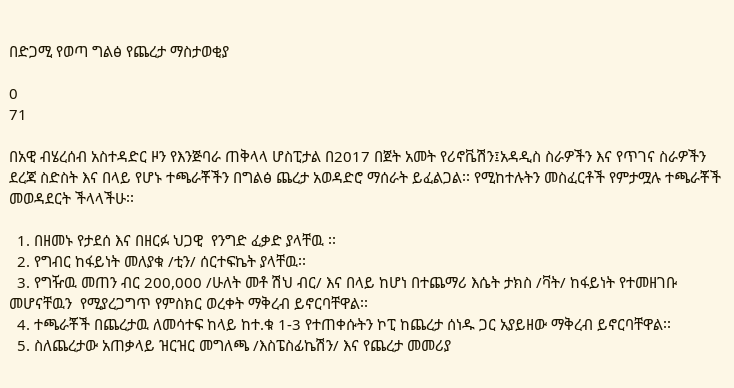በድጋሚ የወጣ ግልፅ የጨረታ ማስታወቂያ

0
71

በአዊ ብሄረሰብ አስተዳድር ዞን የእንጅባራ ጠቅላላ ሆስፒታል በ2017 በጀት አመት የሪኖቬሽን፤አዳዲስ ስራዎችን እና የጥገና ስራዎችን ደረጃ ስድስት እና በላይ የሆኑ ተጫራቾችን በግልፅ ጨረታ አወዳድሮ ማሰራት ይፈልጋል፡፡ የሚከተሉትን መስፈርቶች የምታሟሉ ተጫራቾች መወዳደርት ችላላችሁ፡፡

  1. በዘመኑ የታደሰ እና በዘርፉ ህጋዊ  የንግድ ፈቃድ ያላቸዉ ፡፡
  2. የግብር ከፋይነት መለያቁ /ቲን/ ሰርተፍኬት ያላቸዉ፡፡
  3. የግዥዉ መጠን ብር 200,000 /ሁለት መቶ ሽህ ብር/ እና በላይ ከሆነ በተጨማሪ እሴት ታክስ /ቫት/ ከፋይነት የተመዘገቡ መሆናቸዉን  የሚያረጋግጥ የምስክር ወረቀት ማቅረብ ይኖርባቸዋል፡፡
  4. ተጫራቾች በጨረታዉ ለመሳተፍ ከላይ ከተ.ቁ 1-3 የተጠቀሱትን ኮፒ ከጨረታ ሰነዱ ጋር አያይዘው ማቅረብ ይኖርባቸዋል፡፡
  5. ስለጨረታው አጠቃላይ ዝርዝር መግለጫ /እስፔስፊኬሽን/ እና የጨረታ መመሪያ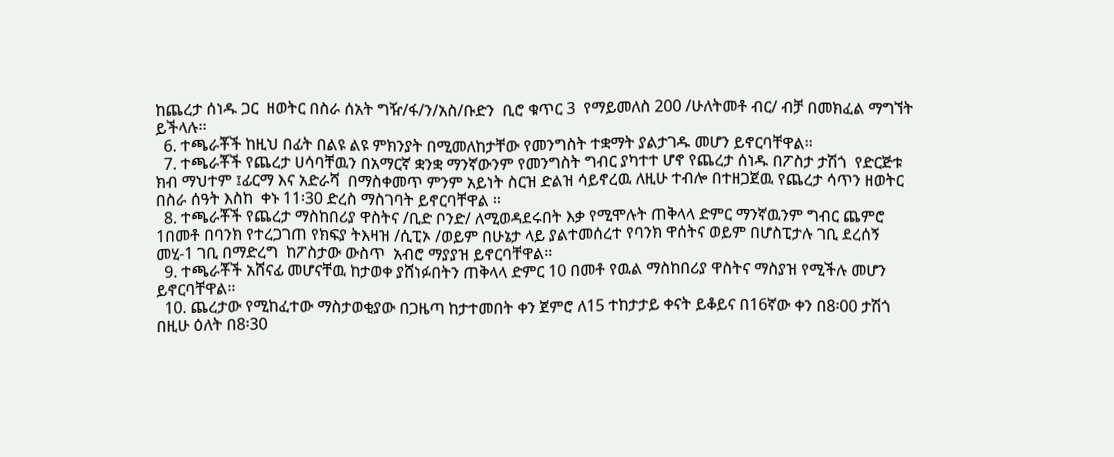ከጨረታ ሰነዱ ጋር  ዘወትር በስራ ሰአት ግዥ/ፋ/ን/አስ/ቡድን  ቢሮ ቁጥር 3  የማይመለስ 200 /ሁለትመቶ ብር/ ብቻ በመክፈል ማግኘት ይችላሉ፡፡
  6. ተጫራቾች ከዚህ በፊት በልዩ ልዩ ምክንያት በሚመለከታቸው የመንግስት ተቋማት ያልታገዱ መሆን ይኖርባቸዋል፡፡
  7. ተጫራቾች የጨረታ ሀሳባቸዉን በአማርኛ ቋንቋ ማንኛውንም የመንግስት ግብር ያካተተ ሆኖ የጨረታ ሰነዱ በፖስታ ታሽጎ  የድርጅቱ ክብ ማህተም ፤ፊርማ እና አድራሻ  በማስቀመጥ ምንም አይነት ስርዝ ድልዝ ሳይኖረዉ ለዚሁ ተብሎ በተዘጋጀዉ የጨረታ ሳጥን ዘወትር በስራ ሰዓት እስከ  ቀኑ 11፡30 ድረስ ማስገባት ይኖርባቸዋል ፡፡
  8. ተጫራቾች የጨረታ ማስከበሪያ ዋስትና /ቢድ ቦንድ/ ለሚወዳደሩበት እቃ የሚሞሉት ጠቅላላ ድምር ማንኛዉንም ግብር ጨምሮ 1በመቶ በባንክ የተረጋገጠ የክፍያ ትእዛዝ /ሲፒኦ /ወይም በሁኔታ ላይ ያልተመሰረተ የባንክ ዋሰትና ወይም በሆስፒታሉ ገቢ ደረሰኝ መሂ-1 ገቢ በማድረግ  ከፖስታው ውስጥ  አብሮ ማያያዝ ይኖርባቸዋል፡፡
  9. ተጫራቾች አሸናፊ መሆናቸዉ ከታወቀ ያሸነፉበትን ጠቅላላ ድምር 10 በመቶ የዉል ማስከበሪያ ዋስትና ማስያዝ የሚችሉ መሆን ይኖርባቸዋል፡፡
  10. ጨረታው የሚከፈተው ማስታወቂያው በጋዜጣ ከታተመበት ቀን ጀምሮ ለ15 ተከታታይ ቀናት ይቆይና በ16ኛው ቀን በ8፡00 ታሽጎ በዚሁ ዕለት በ8፡30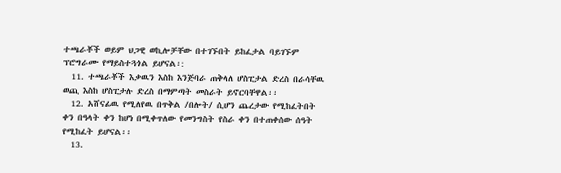ተጫራቾች ወይም ህጋዊ ወኪሎቻቸው በተገኙበት ይከፈታል ባይገኙም ፕሮግራሙ የማይስተጓጎል ይሆናል፡:
  11. ተጫራቾች እቃዉን እስከ እንጅባራ ጠቅላለ ሆስፒታል ድረስ በራሳቸዉ ወጪ እስከ ሆስፒታሉ ድረስ በማምጣት መስራት ይኖርባቸዋል፡፡
  12. አሸናፊዉ የሚለየዉ በጥቅል /በሎት/ ሲሆን ጨረታው የሚከፈትበት ቀን በዓላት ቀን ከሆነ በሚቀጥለው የመንግስት የስራ ቀን በተጠቀሰው ሰዓት የሚከፈት ይሆናል፡፡
  13.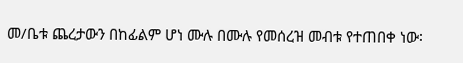መ/ቤቱ ጨረታውን በከፊልም ሆነ ሙሉ በሙሉ የመሰረዝ መብቱ የተጠበቀ ነው፡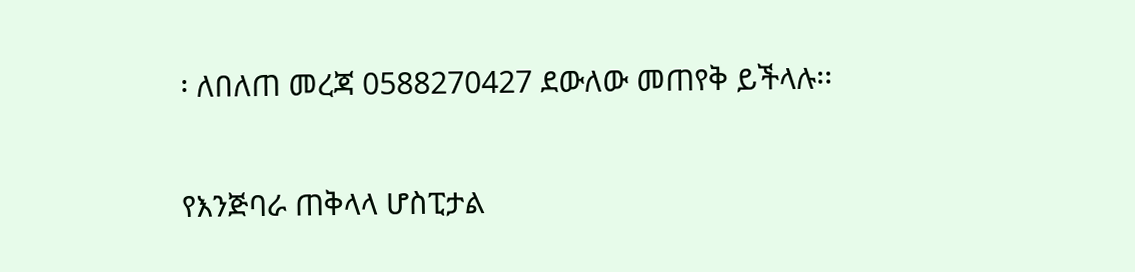፡ ለበለጠ መረጃ 0588270427 ደውለው መጠየቅ ይችላሉ፡፡

የእንጅባራ ጠቅላላ ሆስፒታል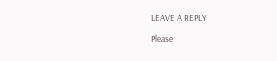LEAVE A REPLY

Please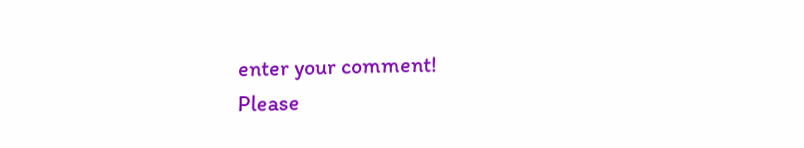enter your comment!
Please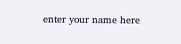enter your name here